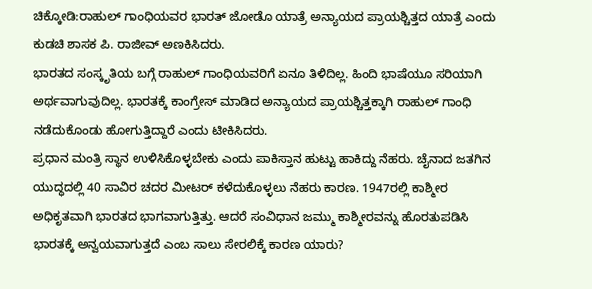ಚಿಕ್ಕೋಡಿ:ರಾಹುಲ್ ಗಾಂಧಿಯವರ ಭಾರತ್ ಜೋಡೊ ಯಾತ್ರೆ ಅನ್ಯಾಯದ ಪ್ರಾಯಶ್ಚಿತ್ತದ ಯಾತ್ರೆ ಎಂದು ಕುಡಚಿ ಶಾಸಕ ಪಿ. ರಾಜೀವ್ ಅಣಕಿಸಿದರು.
ಭಾರತದ ಸಂಸ್ಕೃತಿಯ ಬಗ್ಗೆ ರಾಹುಲ್ ಗಾಂಧಿಯವರಿಗೆ ಏನೂ ತಿಳಿದಿಲ್ಲ. ಹಿಂದಿ ಭಾಷೆಯೂ ಸರಿಯಾಗಿ ಅರ್ಥವಾಗುವುದಿಲ್ಲ. ಭಾರತಕ್ಕೆ ಕಾಂಗ್ರೇಸ್ ಮಾಡಿದ ಅನ್ಯಾಯದ ಪ್ರಾಯಶ್ಚಿತ್ತಕ್ಕಾಗಿ ರಾಹುಲ್ ಗಾಂಧಿ ನಡೆದುಕೊಂಡು ಹೋಗುತ್ತಿದ್ದಾರೆ ಎಂದು ಟೀಕಿಸಿದರು.
ಪ್ರಧಾನ ಮಂತ್ರಿ ಸ್ಥಾನ ಉಳಿಸಿಕೊಳ್ಳಬೇಕು ಎಂದು ಪಾಕಿಸ್ತಾನ ಹುಟ್ಟು ಹಾಕಿದ್ದು ನೆಹರು. ಚೈನಾದ ಜತಗಿನ ಯುದ್ಧದಲ್ಲಿ 40 ಸಾವಿರ ಚದರ ಮೀಟರ್ ಕಳೆದುಕೊಳ್ಳಲು ನೆಹರು ಕಾರಣ. 1947ರಲ್ಲಿ ಕಾಶ್ಮೀರ ಅಧಿಕೃತವಾಗಿ ಭಾರತದ ಭಾಗವಾಗುತ್ತಿತ್ತು. ಆದರೆ ಸಂವಿಧಾನ ಜಮ್ಮು ಕಾಶ್ಮೀರವನ್ನು ಹೊರತುಪಡಿಸಿ ಭಾರತಕ್ಕೆ ಅನ್ವಯವಾಗುತ್ತದೆ ಎಂಬ ಸಾಲು ಸೇರಲಿಕ್ಕೆ ಕಾರಣ ಯಾರು?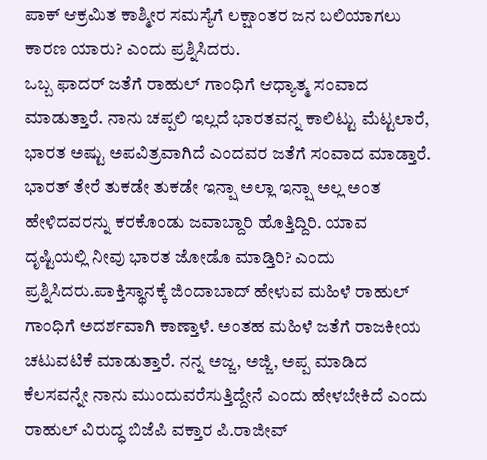ಪಾಕ್ ಆಕ್ರಮಿತ ಕಾಶ್ಮೀರ ಸಮಸ್ಯೆಗೆ ಲಕ್ಷಾಂತರ ಜನ ಬಲಿಯಾಗಲು ಕಾರಣ ಯಾರು? ಎಂದು ಪ್ರಶ್ನಿಸಿದರು.
ಒಬ್ಬ ಫಾದರ್ ಜತೆಗೆ ರಾಹುಲ್ ಗಾಂಧಿಗೆ ಆಧ್ಯಾತ್ಮ ಸಂವಾದ ಮಾಡುತ್ತಾರೆ. ನಾನು ಚಪ್ಪಲಿ ಇಲ್ಲದೆ ಭಾರತವನ್ನ ಕಾಲಿಟ್ಟು ಮೆಟ್ಟಲಾರೆ, ಭಾರತ ಅಷ್ಟು ಅಪವಿತ್ರವಾಗಿದೆ ಎಂದವರ ಜತೆಗೆ ಸಂವಾದ ಮಾಡ್ತಾರೆ. ಭಾರತ್ ತೇರೆ ತುಕಡೇ ತುಕಡೇ ಇನ್ಷಾ ಅಲ್ಲಾ ಇನ್ಷಾ ಅಲ್ಲ ಅಂತ ಹೇಳಿದವರನ್ನು ಕರಕೊಂಡು ಜವಾಬ್ದಾರಿ ಹೊತ್ತಿದ್ದಿರಿ. ಯಾವ ದೃಷ್ಟಿಯಲ್ಲಿ ನೀವು ಭಾರತ ಜೋಡೊ ಮಾಡ್ತಿರಿ? ಎಂದು ಪ್ರಶ್ನಿಸಿದರು.ಪಾಕ್ತಿಸ್ಥಾನಕ್ಕೆ ಜಿಂದಾಬಾದ್ ಹೇಳುವ ಮಹಿಳೆ ರಾಹುಲ್ ಗಾಂಧಿಗೆ ಅದರ್ಶವಾಗಿ ಕಾಣ್ತಾಳೆ. ಅಂತಹ ಮಹಿಳೆ ಜತೆಗೆ ರಾಜಕೀಯ ಚಟುವಟಿಕೆ ಮಾಡುತ್ತಾರೆ. ನನ್ನ ಅಜ್ಜ, ಅಜ್ಜಿ, ಅಪ್ಪ ಮಾಡಿದ ಕೆಲಸವನ್ನೇ ನಾನು ಮುಂದುವರೆಸುತ್ತಿದ್ದೇನೆ ಎಂದು ಹೇಳಬೇಕಿದೆ ಎಂದು ರಾಹುಲ್ ವಿರುದ್ಧ ಬಿಜೆಪಿ ವಕ್ತಾರ ಪಿ.ರಾಜೀವ್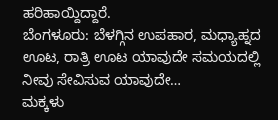ಹರಿಹಾಯ್ದಿದ್ದಾರೆ.
ಬೆಂಗಳೂರು: ಬೆಳಗ್ಗಿನ ಉಪಹಾರ, ಮಧ್ಯಾಹ್ನದ ಊಟ, ರಾತ್ರಿ ಊಟ ಯಾವುದೇ ಸಮಯದಲ್ಲಿ ನೀವು ಸೇವಿಸುವ ಯಾವುದೇ…
ಮಕ್ಕಳು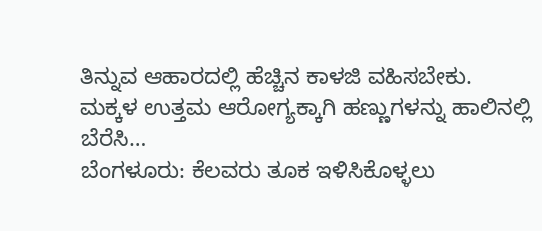ತಿನ್ನುವ ಆಹಾರದಲ್ಲಿ ಹೆಚ್ಚಿನ ಕಾಳಜಿ ವಹಿಸಬೇಕು. ಮಕ್ಕಳ ಉತ್ತಮ ಆರೋಗ್ಯಕ್ಕಾಗಿ ಹಣ್ಣುಗಳನ್ನು ಹಾಲಿನಲ್ಲಿ ಬೆರೆಸಿ…
ಬೆಂಗಳೂರು: ಕೆಲವರು ತೂಕ ಇಳಿಸಿಕೊಳ್ಳಲು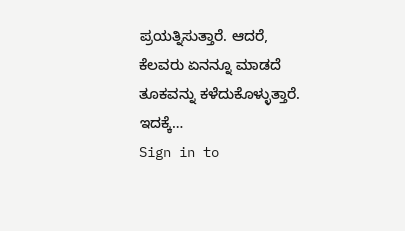ಪ್ರಯತ್ನಿಸುತ್ತಾರೆ. ಆದರೆ, ಕೆಲವರು ಏನನ್ನೂ ಮಾಡದೆ ತೂಕವನ್ನು ಕಳೆದುಕೊಳ್ಳುತ್ತಾರೆ. ಇದಕ್ಕೆ…
Sign in to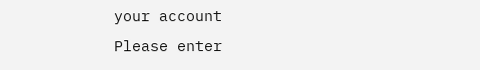your account
Please enter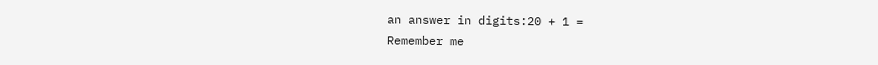an answer in digits:20 + 1 =
Remember me